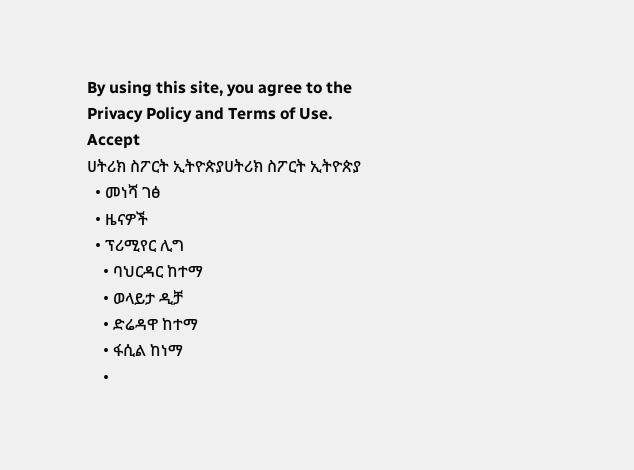By using this site, you agree to the Privacy Policy and Terms of Use.
Accept
ሀትሪክ ስፖርት ኢትዮጵያሀትሪክ ስፖርት ኢትዮጵያ
  • መነሻ ገፅ
  • ዜናዎች
  • ፕሪሚየር ሊግ
    • ባህርዳር ከተማ
    • ወላይታ ዲቻ
    • ድሬዳዋ ከተማ
    • ፋሲል ከነማ
    •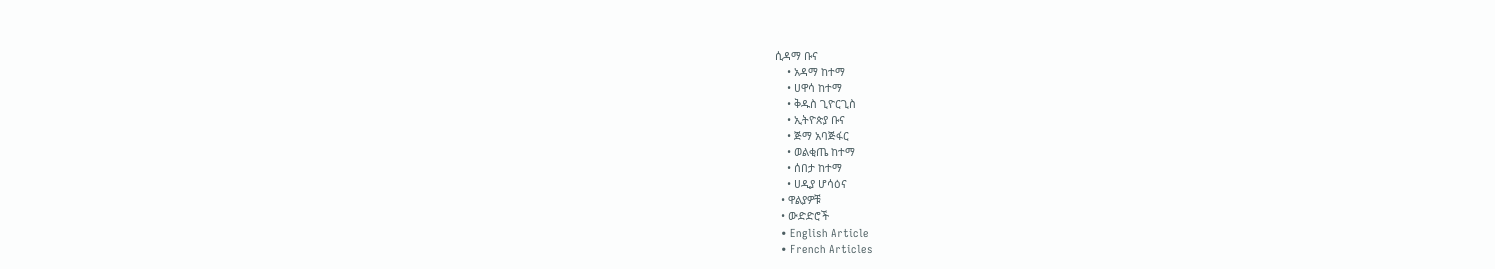ሲዳማ ቡና
    • አዳማ ከተማ
    • ሀዋሳ ከተማ
    • ቅዱስ ጊዮርጊስ
    • ኢትዮጵያ ቡና
    • ጅማ አባጅፋር
    • ወልቂጤ ከተማ
    • ሰበታ ከተማ
    • ሀዲያ ሆሳዕና
  • ዋልያዎቹ
  • ውድድሮች
  • English Article
  • French Articles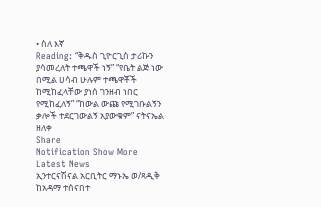• ስለ እኛ
Reading: “ቅዱስ ጊዮርጊስ ታሪኩን ያሳመረለት ተጫዋች ነኝ” “የቤት ልጅ ነው በሚል ሀሳብ ሁሉም ተጫዋቾች ከሚከፈላቸው ያነሰ ገንዘብ ነበር የሚከፈለኝ” “ከውል ውጩ የሚገቡልኝን ቃሎች ተደርገውልኝ አያውቁም” ናትናኤል ዘለቀ
Share
Notification Show More
Latest News
ኢንተርናሽናል አርቢትር ማኑኤ ወ/ጻዲቅ ከአዳማ ተሰናበተ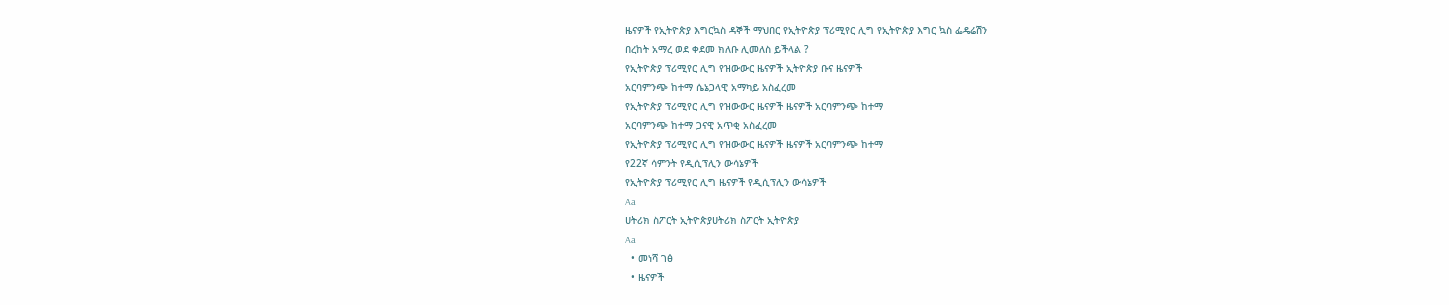ዜናዎች የኢትዮጵያ እግርኳስ ዳኞች ማህበር የኢትዮጵያ ፕሪሚየር ሊግ የኢትዮጵያ እግር ኳስ ፌዴሬሽን
በረከት አማረ ወደ ቀደመ ክለቡ ሊመለስ ይችላል ?
የኢትዮጵያ ፕሪሚየር ሊግ የዝውውር ዜናዎች ኢትዮጵያ ቡና ዜናዎች
አርባምንጭ ከተማ ሴኔጋላዊ አማካይ አስፈረመ
የኢትዮጵያ ፕሪሚየር ሊግ የዝውውር ዜናዎች ዜናዎች አርባምንጭ ከተማ
አርባምንጭ ከተማ ጋናዊ አጥቂ አስፈረመ
የኢትዮጵያ ፕሪሚየር ሊግ የዝውውር ዜናዎች ዜናዎች አርባምንጭ ከተማ
የ22ኛ ሳምንት የዲሲፕሊን ውሳኔዎች
የኢትዮጵያ ፕሪሚየር ሊግ ዜናዎች የዲሲፕሊን ውሳኔዎች
Aa
ሀትሪክ ስፖርት ኢትዮጵያሀትሪክ ስፖርት ኢትዮጵያ
Aa
  • መነሻ ገፅ
  • ዜናዎች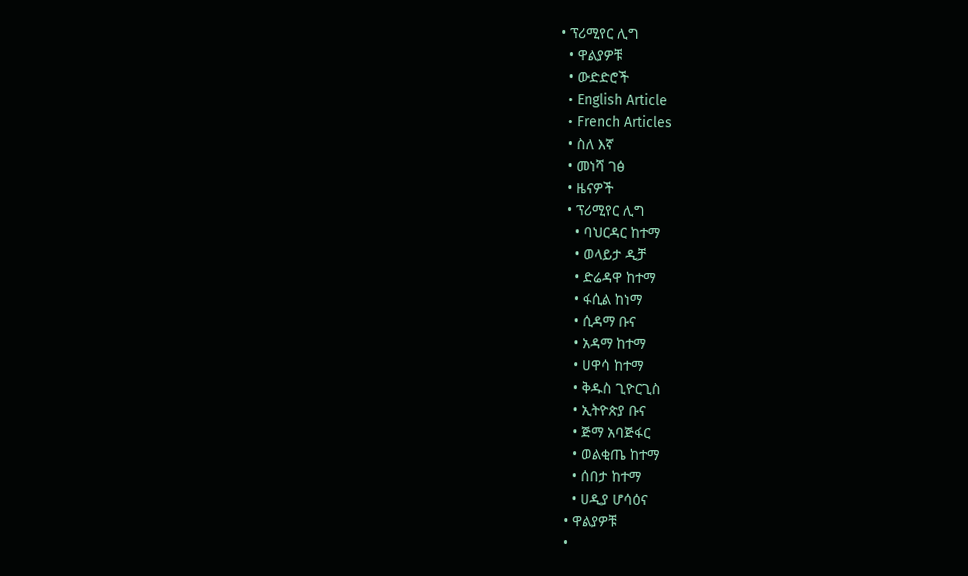• ፕሪሚየር ሊግ
  • ዋልያዎቹ
  • ውድድሮች
  • English Article
  • French Articles
  • ስለ እኛ
  • መነሻ ገፅ
  • ዜናዎች
  • ፕሪሚየር ሊግ
    • ባህርዳር ከተማ
    • ወላይታ ዲቻ
    • ድሬዳዋ ከተማ
    • ፋሲል ከነማ
    • ሲዳማ ቡና
    • አዳማ ከተማ
    • ሀዋሳ ከተማ
    • ቅዱስ ጊዮርጊስ
    • ኢትዮጵያ ቡና
    • ጅማ አባጅፋር
    • ወልቂጤ ከተማ
    • ሰበታ ከተማ
    • ሀዲያ ሆሳዕና
  • ዋልያዎቹ
  •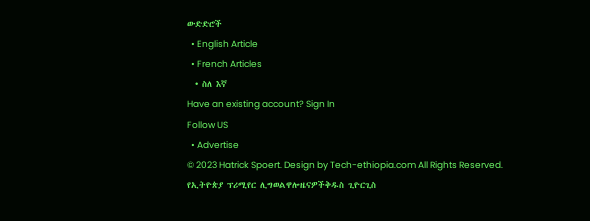ውድድሮች
  • English Article
  • French Articles
  • ስለ እኛ
Have an existing account? Sign In
Follow US
  • Advertise
© 2023 Hatrick Spoert. Design by Tech-ethiopia.com All Rights Reserved.
የኢትዮጵያ ፕሪሚየር ሊግወልዋሎዜናዎችቅዱስ ጊዮርጊስ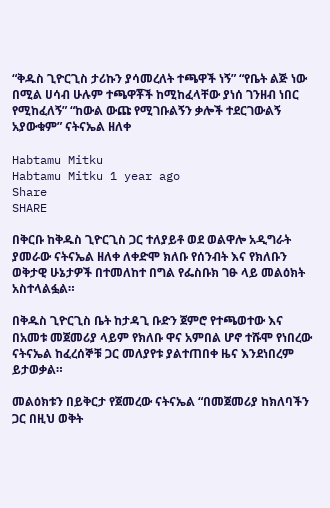“ቅዱስ ጊዮርጊስ ታሪኩን ያሳመረለት ተጫዋች ነኝ” “የቤት ልጅ ነው በሚል ሀሳብ ሁሉም ተጫዋቾች ከሚከፈላቸው ያነሰ ገንዘብ ነበር የሚከፈለኝ” “ከውል ውጩ የሚገቡልኝን ቃሎች ተደርገውልኝ አያውቁም” ናትናኤል ዘለቀ

Habtamu Mitku
Habtamu Mitku 1 year ago
Share
SHARE

በቅርቡ ከቅዱስ ጊዮርጊስ ጋር ተለያይቶ ወደ ወልዋሎ አዲግራት ያመራው ናትናኤል ዘለቀ ለቀድሞ ክለቡ የሰንብት እና የክለቡን ወቅታዊ ሁኔታዎች በተመለከተ በግል የፌስቡክ ገፁ ላይ መልዕክት አስተላልፏል።

በቅዱስ ጊዮርጊስ ቤት ከታዳጊ ቡድን ጀምሮ የተጫወተው እና በአመቱ መጀመሪያ ላይም የክለቡ ዋና አምበል ሆኖ ተሹሞ የነበረው ናትናኤል ከፈረሰኞቹ ጋር መለያየቱ ያልተጠበቀ ዜና እንደነበረም ይታወቃል።

መልዕክቱን በይቅርታ የጀመረው ናትናኤል “በመጀመሪያ ከክለባችን ጋር በዚህ ወቅት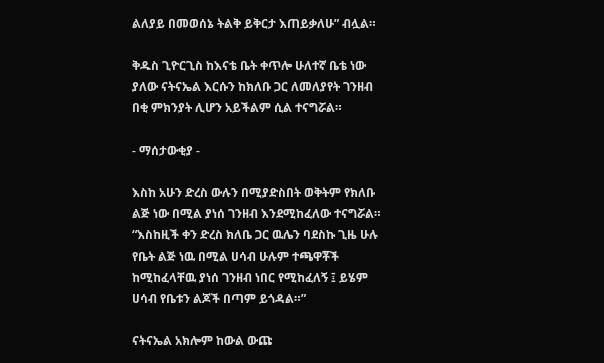ልለያይ በመወሰኔ ትልቅ ይቅርታ እጠይቃለሁ” ብሏል።

ቅዱስ ጊዮርጊስ ከእናቴ ቤት ቀጥሎ ሁለተኛ ቤቴ ነው ያለው ናትናኤል እርሱን ከክለቡ ጋር ለመለያየት ገንዘብ በቂ ምክንያት ሊሆን አይችልም ሲል ተናግሯል።

- ማሰታውቂያ -

እስከ አሁን ድረስ ውሉን በሚያድስበት ወቅትም የክለቡ ልጅ ነው በሚል ያነሰ ገንዘብ እንደሚከፈለው ተናግሯል። “እስከዚች ቀን ድረስ ክለቤ ጋር ዉሌን ባደስኩ ጊዜ ሁሉ የቤት ልጅ ነዉ በሚል ሀሳብ ሁሉም ተጫዋቾች ከሚከፈላቸዉ ያነሰ ገንዘብ ነበር የሚከፈለኝ ፤ ይሄም ሀሳብ የቤቱን ልጆች በጣም ይጎዳል።”

ናትናኤል አክሎም ከውል ውጩ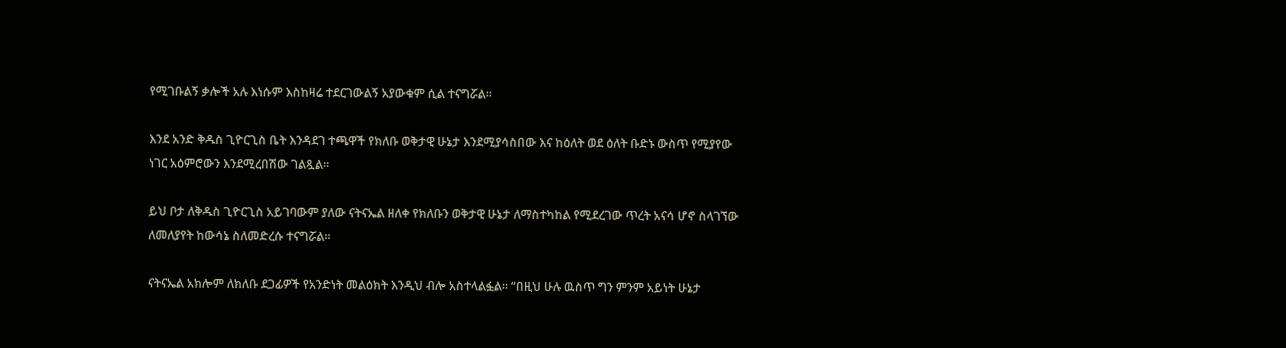የሚገቡልኝ ቃሎች አሉ እነሱም እስከዛሬ ተደርገውልኝ አያውቁም ሲል ተናግሯል።

እንደ አንድ ቅዱስ ጊዮርጊስ ቤት እንዳደገ ተጫዋች የክለቡ ወቅታዊ ሁኔታ እንደሚያሳስበው እና ከዕለት ወደ ዕለት ቡድኑ ውስጥ የሚያየው ነገር አዕምሮውን እንደሚረበሽው ገልጿል።

ይህ ቦታ ለቅዱስ ጊዮርጊስ አይገባውም ያለው ናትናኤል ዘለቀ የክለቡን ወቅታዊ ሁኔታ ለማስተካከል የሚደረገው ጥረት አናሳ ሆኖ ስላገኘው ለመለያየት ከውሳኔ ስለመድረሱ ተናግሯል።

ናትናኤል አክሎም ለክለቡ ደጋፊዎች የአንድነት መልዕክት እንዲህ ብሎ አስተላልፏል። “በዚህ ሁሉ ዉስጥ ግን ምንም አይነት ሁኔታ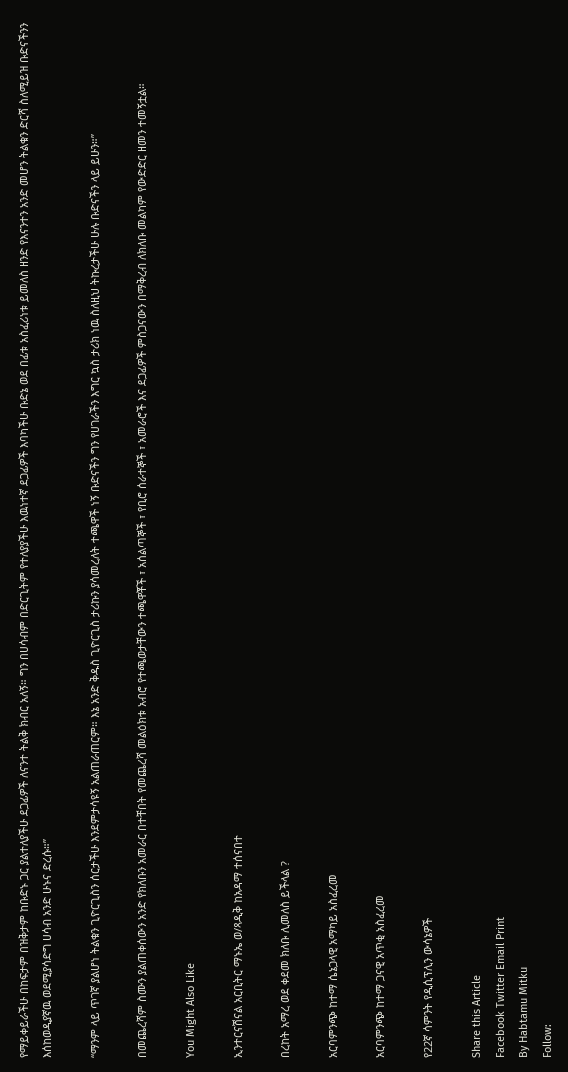የማይቀይራችሁ በከፍታም በዝቅታም ከቡድኑ ጋር ያልተለያችሁ ደጋፊዎች ለናንተ ትልቅ ክብር አለኝ። ግን በሀሳብም በድርጊትም የተለያያችሁ እዉነተኛ ደጋፊዎች እባካችሁ ቡድኔ ወደ በፊቱ አስፈሪነቱ ይመለስ ዘንድ የእናንተን አንድ መሆን ትልቁን ድርሻ ስለሚይዝ ቡድናችንን እሰከወዲያኛዉ ወደሚያሳድግ ሀሳብ አንድ ሁኑና ድረሱ።”

“ማንም ላይ ጥገኛ ያልሆነ ትልቁን ጊዮርጊስን ሰርታችሁ እንደምታሳዩኝ አልጠራጠርም። እኔ አንድ ቅዱስ ጊዮርጊስ ታሪኩን ያሳመረለት ተጫዋች ነኝ ቡድናችን ግን የሀገራችን እግር ኳስ ታሪክ ነዉ ስለዚህ ትኩረታችሁ ሁሉ ቡድናችን ላይ ይሁን።”

በመጨረሻም ስሙን ያልጠቀሰውን አንድ የክለቡን አመራር በተቸበት የመጨረሻ መልዕክቱ አብሮ የተጫወታቸውን ተጫዋቾች ፣ አሰልጣኞች ፣ የቢሮ ሰራተኞች ፣ አመራሮች እና ደጋፊዎች ምስጋናውን በማቅረብ ለክለቡ መልካም የውድድር ዘመን ተመኝቷል።

You Might Also Like

ኢንተርናሽናል አርቢትር ማኑኤ ወ/ጻዲቅ ከአዳማ ተሰናበተ

በረከት አማረ ወደ ቀደመ ክለቡ ሊመለስ ይችላል ?

አርባምንጭ ከተማ ሴኔጋላዊ አማካይ አስፈረመ

አርባምንጭ ከተማ ጋናዊ አጥቂ አስፈረመ

የ22ኛ ሳምንት የዲሲፕሊን ውሳኔዎች

Share this Article
Facebook Twitter Email Print
By Habtamu Mitku
Follow: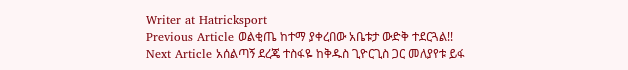Writer at Hatricksport
Previous Article ወልቂጤ ከተማ ያቀረበው አቤቱታ ውድቅ ተደርጓል!!
Next Article አሰልጣኝ ደረጄ ተስፋዬ ከቅዱስ ጊዮርጊስ ጋር መለያየቱ ይፋ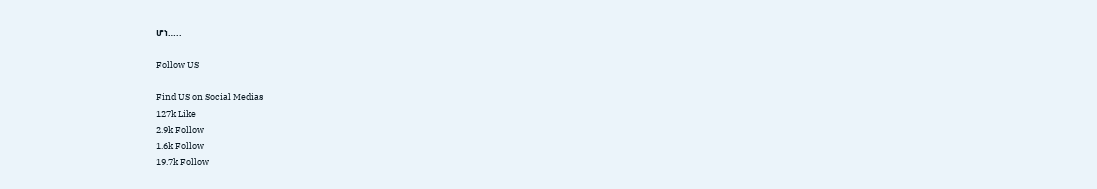ሆነ…..

Follow US

Find US on Social Medias
127k Like
2.9k Follow
1.6k Follow
19.7k Follow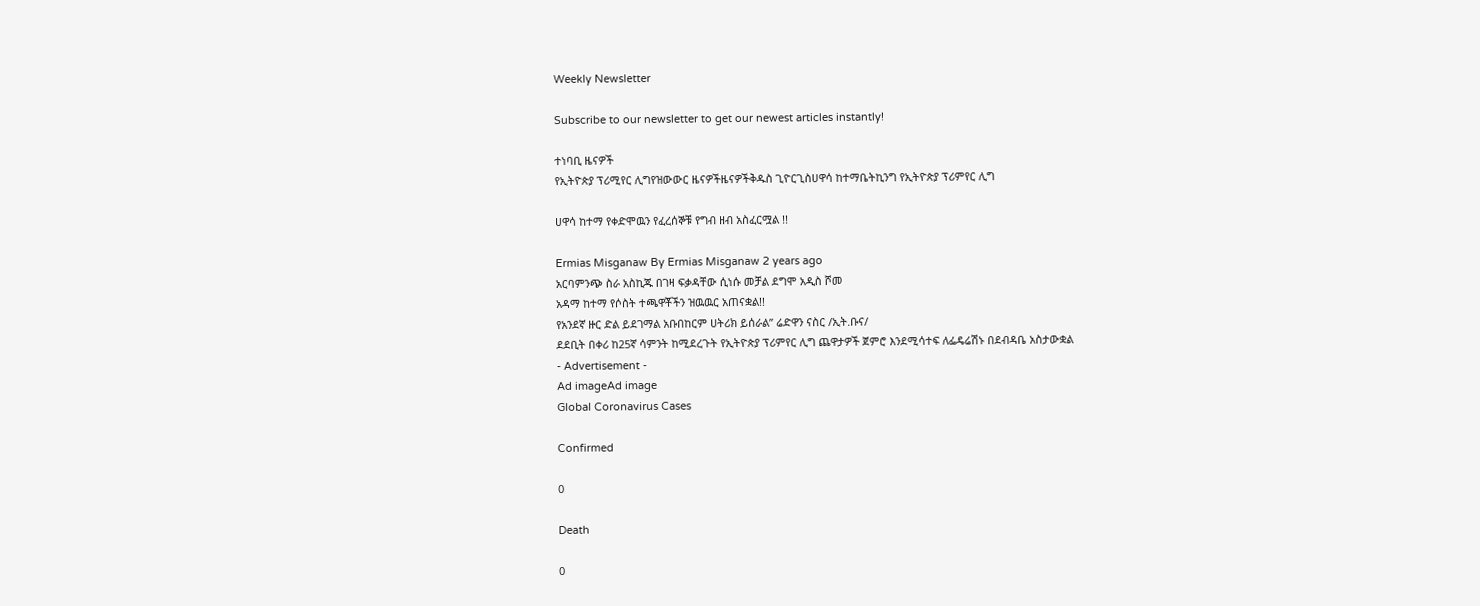Weekly Newsletter

Subscribe to our newsletter to get our newest articles instantly!

ተነባቢ ዜናዎች
የኢትዮጵያ ፕሪሚየር ሊግየዝውውር ዜናዎችዜናዎችቅዱስ ጊዮርጊስሀዋሳ ከተማቤትኪንግ የኢትዮጵያ ፕሪምየር ሊግ

ሀዋሳ ከተማ የቀድሞዉን የፈረሰኞቹ የግብ ዘብ አስፈርሟል !!

Ermias Misganaw By Ermias Misganaw 2 years ago
አርባምንጭ ስራ አስኪጁ በገዛ ፍቃዳቸው ሲነሱ መቻል ደግሞ አዲስ ሾመ
አዳማ ከተማ የሶስት ተጫዋቾችን ዝዉዉር አጠናቋል!!
የአንደኛ ዙር ድል ይደገማል አቡበከርም ሀትሪክ ይሰራል” ሬድዋን ናስር /ኢት.ቡና/
ደደቢት በቀሪ ከ25ኛ ሳምንት ከሚደረጉት የኢትዮጵያ ፕሪምየር ሊግ ጨዋታዎች ጀምሮ እንደሚሳተፍ ለፌዴሬሽኑ በደብዳቤ አስታውቋል
- Advertisement -
Ad imageAd image
Global Coronavirus Cases

Confirmed

0

Death

0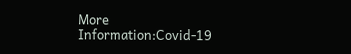More Information:Covid-19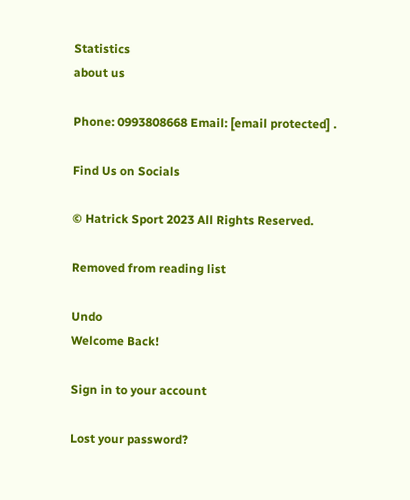Statistics
about us

Phone: 0993808668 Email: [email protected] .

Find Us on Socials

© Hatrick Sport 2023 All Rights Reserved.

Removed from reading list

Undo
Welcome Back!

Sign in to your account

Lost your password?